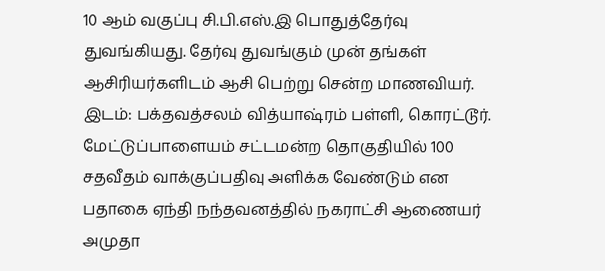10 ஆம் வகுப்பு சி.பி.எஸ்.இ பொதுத்தேர்வு துவங்கியது. தேர்வு துவங்கும் முன் தங்கள் ஆசிரியர்களிடம் ஆசி பெற்று சென்ற மாணவியர். இடம்: பக்தவத்சலம் வித்யாஷ்ரம் பள்ளி, கொரட்டூர்.
மேட்டுப்பாளையம் சட்டமன்ற தொகுதியில் 100 சதவீதம் வாக்குப்பதிவு அளிக்க வேண்டும் என பதாகை ஏந்தி நந்தவனத்தில் நகராட்சி ஆணையர் அமுதா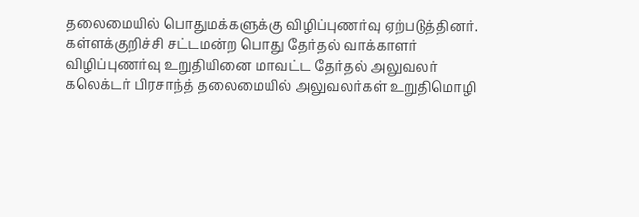தலைமையில் பொதுமக்களுக்கு விழிப்புணர்வு ஏற்படுத்தினர்.
கள்ளக்குறிச்சி சட்டமன்ற பொது தேர்தல் வாக்காளர் விழிப்புணர்வு உறுதியினை மாவட்ட தேர்தல் அலுவலர் கலெக்டர் பிரசாந்த் தலைமையில் அலுவலர்கள் உறுதிமொழி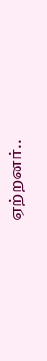ஏற்றனர்..